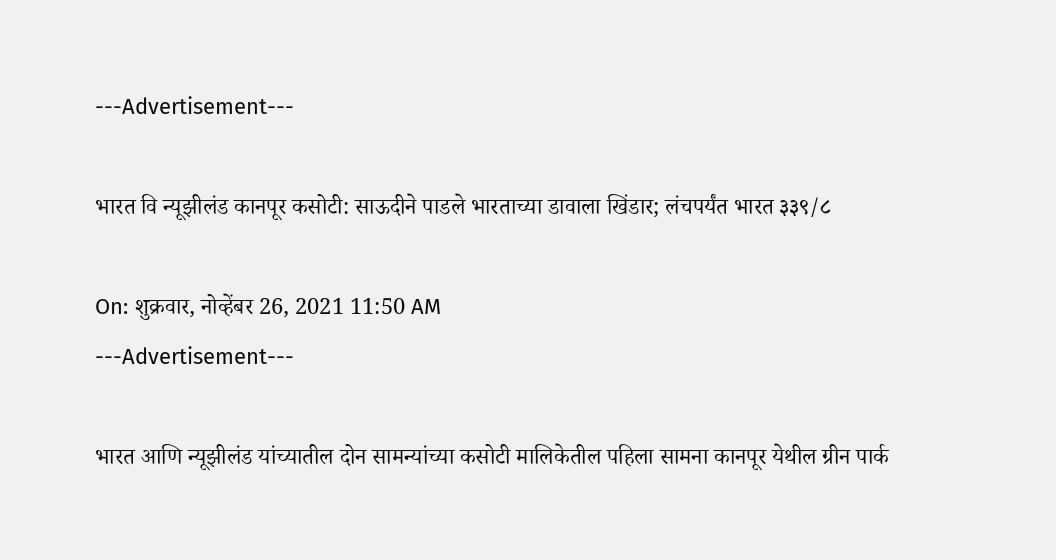---Advertisement---

भारत वि न्यूझीलंड कानपूर कसोटी: साऊदीने पाडले भारताच्या डावाला खिंडार; लंचपर्यंत भारत ३३९/८

On: शुक्रवार, नोव्हेंबर 26, 2021 11:50 AM
---Advertisement---

भारत आणि न्यूझीलंड यांच्यातील दोन सामन्यांच्या कसोटी मालिकेतील पहिला सामना कानपूर येथील ग्रीन पार्क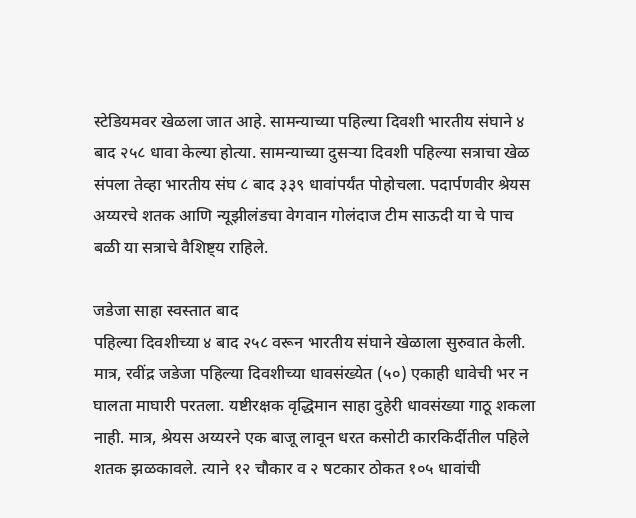स्टेडियमवर खेळला जात आहे. सामन्याच्या पहिल्या दिवशी भारतीय संघाने ४ बाद २५८ धावा केल्या होत्या. सामन्याच्या दुसऱ्या दिवशी पहिल्या सत्राचा खेळ संपला तेव्हा भारतीय संघ ८ बाद ३३९ धावांपर्यंत पोहोचला. पदार्पणवीर श्रेयस अय्यरचे शतक आणि न्यूझीलंडचा वेगवान गोलंदाज टीम साऊदी या चे पाच बळी या सत्राचे वैशिष्ट्य राहिले.

जडेजा साहा स्वस्तात बाद
पहिल्या दिवशीच्या ४ बाद २५८ वरून भारतीय संघाने खेळाला सुरुवात केली. मात्र, रवींद्र जडेजा पहिल्या दिवशीच्या धावसंख्येत (५०) एकाही धावेची भर न घालता माघारी परतला. यष्टीरक्षक वृद्धिमान साहा दुहेरी धावसंख्या गाठू शकला नाही. मात्र, श्रेयस अय्यरने एक बाजू लावून धरत कसोटी कारकिर्दीतील पहिले शतक झळकावले. त्याने १२ चौकार व २ षटकार ठोकत १०५ धावांची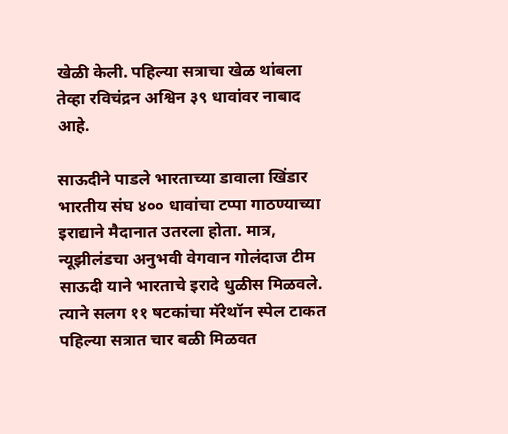खेळी केली. पहिल्या सत्राचा खेळ थांबला तेव्हा रविचंद्रन अश्विन ३९ धावांवर नाबाद आहे.

साऊदीने पाडले भारताच्या डावाला खिंडार
भारतीय संघ ४०० धावांचा टप्पा गाठण्याच्या इराद्याने मैदानात उतरला होता. मात्र, न्यूझीलंडचा अनुभवी वेगवान गोलंदाज टीम साऊदी याने भारताचे इरादे धुळीस मिळवले. त्याने सलग ११ षटकांचा मॅरेथॉन स्पेल टाकत पहिल्या सत्रात चार बळी मिळवत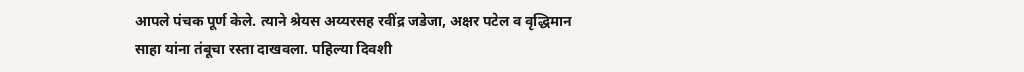आपले पंचक पूर्ण केले. त्याने श्रेयस अय्यरसह रवींद्र जडेजा, अक्षर पटेल व वृद्धिमान साहा यांना तंबूचा रस्ता दाखवला. पहिल्या दिवशी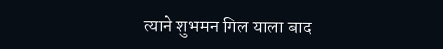त्याने शुभमन गिल याला बाद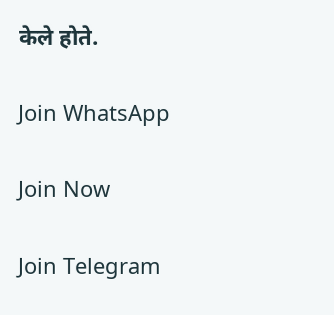केले होते.

Join WhatsApp

Join Now

Join Telegram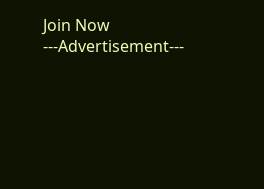Join Now
---Advertisement---